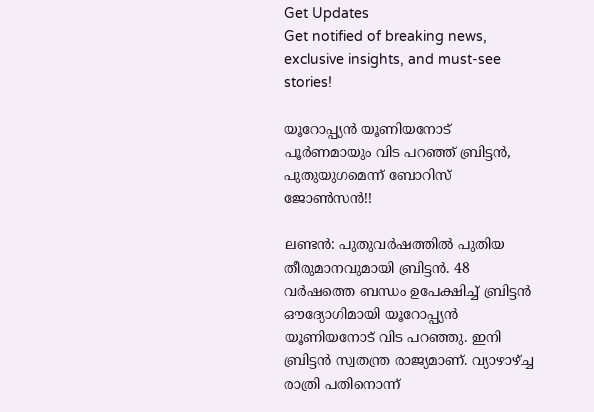Get Updates
Get notified of breaking news, exclusive insights, and must-see stories!

യൂറോപ്പ്യന്‍ യൂണിയനോട് പൂര്‍ണമായും വിട പറഞ്ഞ് ബ്രിട്ടന്‍, പുതുയുഗമെന്ന് ബോറിസ് ജോണ്‍സന്‍!!

ലണ്ടന്‍: പുതുവര്‍ഷത്തില്‍ പുതിയ തീരുമാനവുമായി ബ്രിട്ടന്‍. 48 വര്‍ഷത്തെ ബന്ധം ഉപേക്ഷിച്ച് ബ്രിട്ടന്‍ ഔദ്യോഗിമായി യൂറോപ്പ്യന്‍ യൂണിയനോട് വിട പറഞ്ഞു. ഇനി ബ്രിട്ടന്‍ സ്വതന്ത്ര രാജ്യമാണ്. വ്യാഴാഴ്ച്ച രാത്രി പതിനൊന്ന്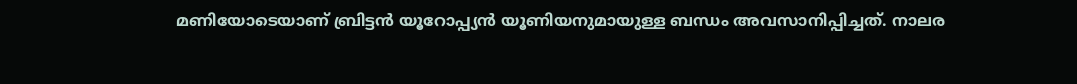മണിയോടെയാണ് ബ്രിട്ടന്‍ യൂറോപ്പ്യന്‍ യൂണിയനുമായുള്ള ബന്ധം അവസാനിപ്പിച്ചത്. നാലര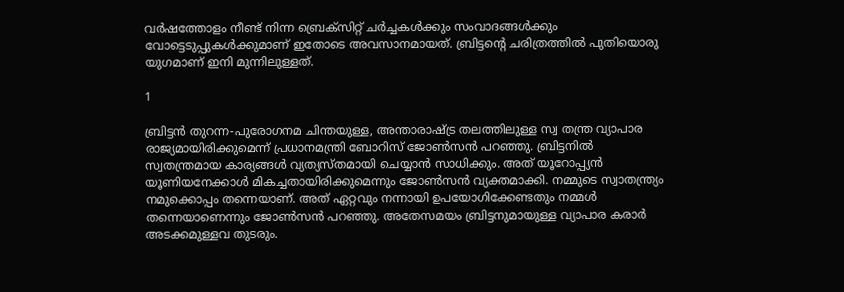വര്‍ഷത്തോളം നീണ്ട് നിന്ന ബ്രെക്‌സിറ്റ് ചര്‍ച്ചകള്‍ക്കും സംവാദങ്ങള്‍ക്കും വോട്ടെടുപ്പുകള്‍ക്കുമാണ് ഇതോടെ അവസാനമായത്. ബ്രിട്ടന്റെ ചരിത്രത്തില്‍ പുതിയൊരു യുഗമാണ് ഇനി മുന്നിലുള്ളത്.

1

ബ്രിട്ടന്‍ തുറന്ന-പുരോഗനമ ചിന്തയുള്ള, അന്താരാഷ്ട്ര തലത്തിലുള്ള സ്വ തന്ത്ര വ്യാപാര രാജ്യമായിരിക്കുമെന്ന് പ്രധാനമന്ത്രി ബോറിസ് ജോണ്‍സന്‍ പറഞ്ഞു. ബ്രിട്ടനില്‍ സ്വതന്ത്രമായ കാര്യങ്ങള്‍ വ്യത്യസ്തമായി ചെയ്യാന്‍ സാധിക്കും. അത് യൂറോപ്പ്യന്‍ യൂണിയനേക്കാള്‍ മികച്ചതായിരിക്കുമെന്നും ജോണ്‍സന്‍ വ്യക്തമാക്കി. നമ്മുടെ സ്വാതന്ത്ര്യം നമുക്കൊപ്പം തന്നെയാണ്. അത് ഏറ്റവും നന്നായി ഉപയോഗിക്കേണ്ടതും നമ്മള്‍ തന്നെയാണെന്നും ജോണ്‍സന്‍ പറഞ്ഞു. അതേസമയം ബ്രിട്ടനുമായുള്ള വ്യാപാര കരാര്‍ അടക്കമുള്ളവ തുടരും.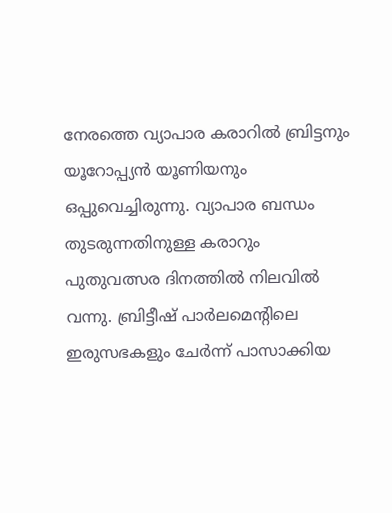നേരത്തെ വ്യാപാര കരാറില്‍ ബ്രിട്ടനും യൂറോപ്പ്യന്‍ യൂണിയനും ഒപ്പുവെച്ചിരുന്നു. വ്യാപാര ബന്ധം തുടരുന്നതിനുള്ള കരാറും പുതുവത്സര ദിനത്തില്‍ നിലവില്‍ വന്നു. ബ്രിട്ടീഷ് പാര്‍ലമെന്റിലെ ഇരുസഭകളും ചേര്‍ന്ന് പാസാക്കിയ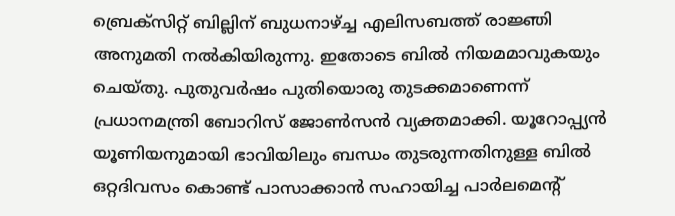ബ്രെക്‌സിറ്റ് ബില്ലിന് ബുധനാഴ്ച്ച എലിസബത്ത് രാജ്ഞി അനുമതി നല്‍കിയിരുന്നു. ഇതോടെ ബില്‍ നിയമമാവുകയും ചെയ്തു. പുതുവര്‍ഷം പുതിയൊരു തുടക്കമാണെന്ന് പ്രധാനമന്ത്രി ബോറിസ് ജോണ്‍സന്‍ വ്യക്തമാക്കി. യൂറോപ്പ്യന്‍ യൂണിയനുമായി ഭാവിയിലും ബന്ധം തുടരുന്നതിനുള്ള ബില്‍ ഒറ്റദിവസം കൊണ്ട് പാസാക്കാന്‍ സഹായിച്ച പാര്‍ലമെന്റ്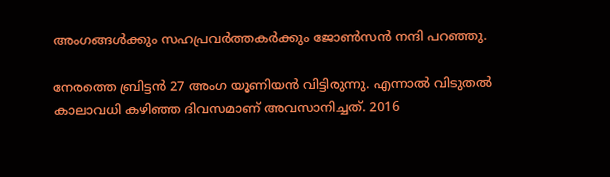അംഗങ്ങള്‍ക്കും സഹപ്രവര്‍ത്തകര്‍ക്കും ജോണ്‍സന്‍ നന്ദി പറഞ്ഞു.

നേരത്തെ ബ്രിട്ടന്‍ 27 അംഗ യൂണിയന്‍ വിട്ടിരുന്നു. എന്നാല്‍ വിടുതല്‍ കാലാവധി കഴിഞ്ഞ ദിവസമാണ് അവസാനിച്ചത്. 2016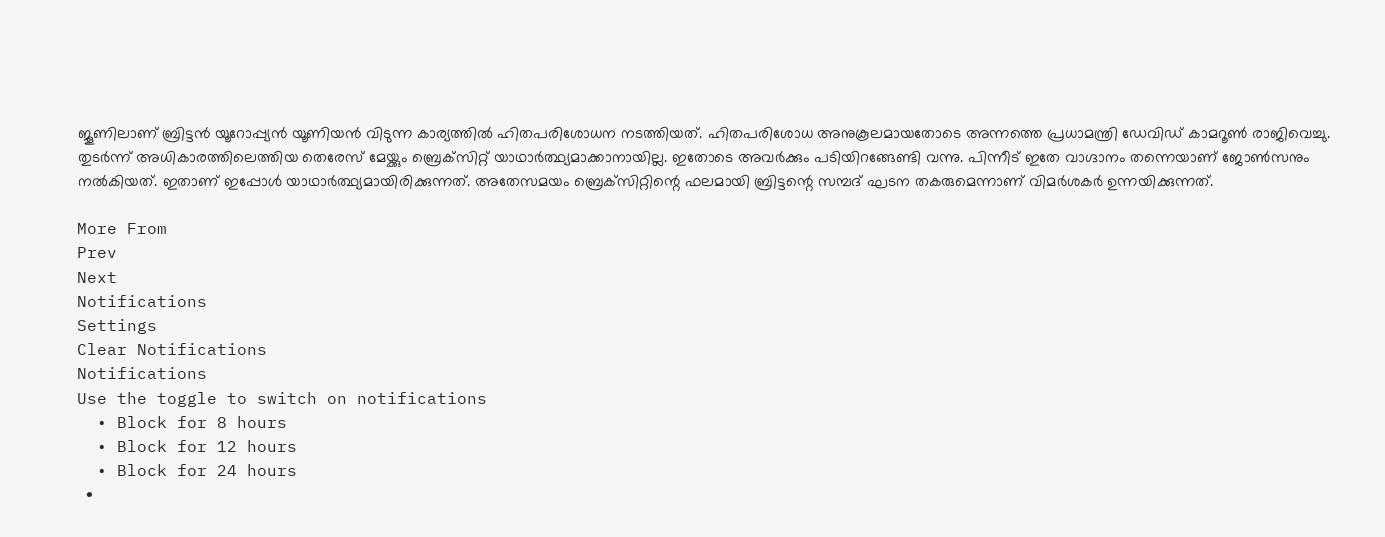ജൂണിലാണ് ബ്രിട്ടന്‍ യൂറോപ്പ്യന്‍ യൂണിയന്‍ വിടുന്ന കാര്യത്തില്‍ ഹിതപരിശോധന നടത്തിയത്. ഹിതപരിശോധ അനുകൂലമായതോടെ അന്നത്തെ പ്രധാമന്ത്രി ഡേവിഡ് കാമറൂണ്‍ രാജിവെച്ചു. തുടര്‍ന്ന് അധികാരത്തിലെത്തിയ തെരേസ് മേയ്ക്കും ബ്രെക്‌സിറ്റ് യാഥാര്‍ത്ഥ്യമാക്കാനായില്ല. ഇതോടെ അവര്‍ക്കും പടിയിറങ്ങേണ്ടി വന്നു. പിന്നീട് ഇതേ വാഗ്ദാനം തന്നെയാണ് ജോണ്‍സനും നല്‍കിയത്. ഇതാണ് ഇപ്പോള്‍ യാഥാര്‍ത്ഥ്യമായിരിക്കുന്നത്. അതേസമയം ബ്രെക്‌സിറ്റിന്റെ ഫലമായി ബ്രിട്ടന്റെ സമ്പദ് ഘടന തകരുമെന്നാണ് വിമര്‍ശകര്‍ ഉന്നയിക്കുന്നത്.

More From
Prev
Next
Notifications
Settings
Clear Notifications
Notifications
Use the toggle to switch on notifications
  • Block for 8 hours
  • Block for 12 hours
  • Block for 24 hours
  •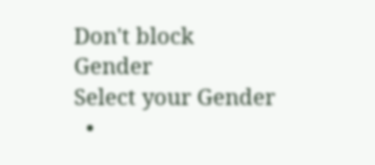Don't block
Gender
Select your Gender
  •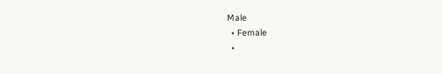Male
  • Female
  •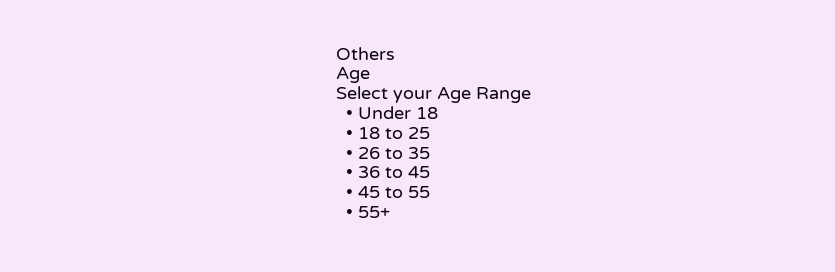Others
Age
Select your Age Range
  • Under 18
  • 18 to 25
  • 26 to 35
  • 36 to 45
  • 45 to 55
  • 55+